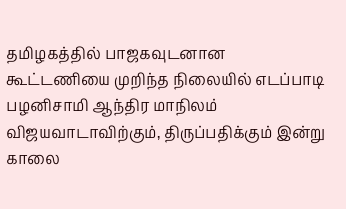தமிழகத்தில் பாஜகவுடனான கூட்டணியை முறிந்த நிலையில் எடப்பாடி பழனிசாமி ஆந்திர மாநிலம் விஜயவாடாவிற்கும், திருப்பதிக்கும் இன்று காலை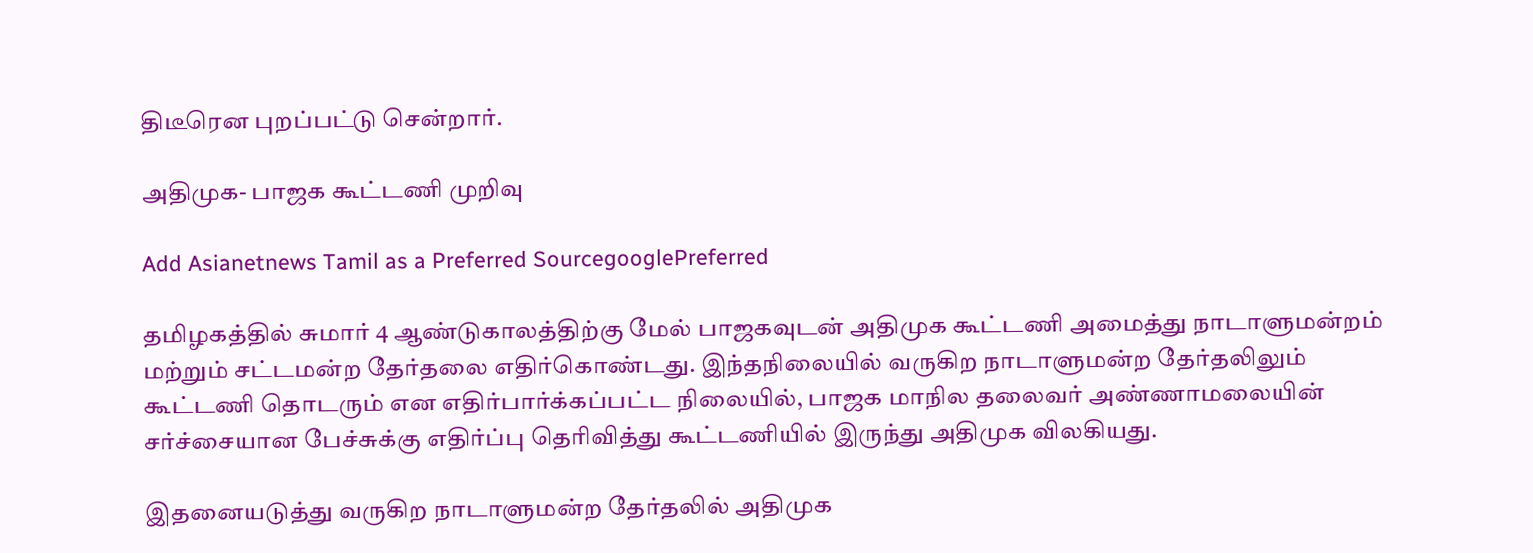திடீரென புறப்பட்டு சென்றார்.

அதிமுக- பாஜக கூட்டணி முறிவு

Add Asianetnews Tamil as a Preferred SourcegooglePreferred

தமிழகத்தில் சுமார் 4 ஆண்டுகாலத்திற்கு மேல் பாஜகவுடன் அதிமுக கூட்டணி அமைத்து நாடாளுமன்றம் மற்றும் சட்டமன்ற தேர்தலை எதிர்கொண்டது. இந்தநிலையில் வருகிற நாடாளுமன்ற தேர்தலிலும் கூட்டணி தொடரும் என எதிர்பார்க்கப்பட்ட நிலையில், பாஜக மாநில தலைவர் அண்ணாமலையின் சர்ச்சையான பேச்சுக்கு எதிர்ப்பு தெரிவித்து கூட்டணியில் இருந்து அதிமுக விலகியது.

இதனையடுத்து வருகிற நாடாளுமன்ற தேர்தலில் அதிமுக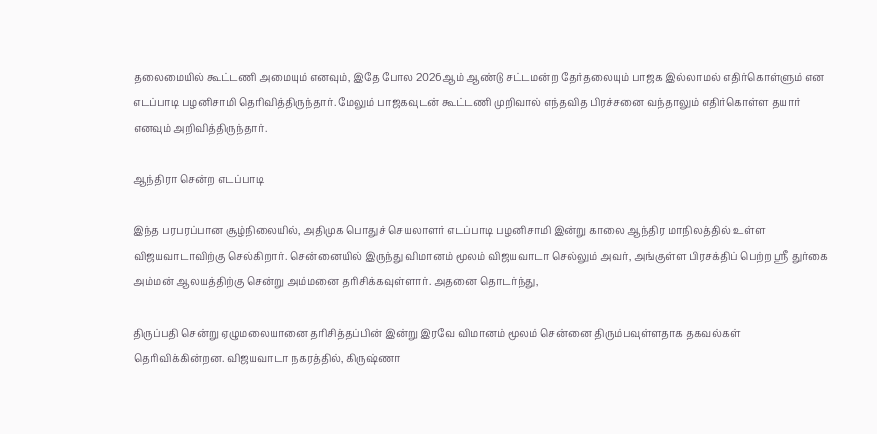தலைமையில் கூட்டணி அமையும் எனவும், இதே போல 2026ஆம் ஆண்டு சட்டமன்ற தேர்தலையும் பாஜக இல்லாமல் எதிர்கொள்ளும் என எடப்பாடி பழனிசாமி தெரிவித்திருந்தார். மேலும் பாஜகவுடன் கூட்டணி முறிவால் எந்தவித பிரச்சனை வந்தாலும் எதிர்கொள்ள தயார் எனவும் அறிவித்திருந்தார்.

ஆந்திரா சென்ற எடப்பாடி

இந்த பரபரப்பான சூழ்நிலையில், அதிமுக பொதுச் செயலாளர் எடப்பாடி பழனிசாமி இன்று காலை ஆந்திர மாநிலத்தில் உள்ள விஜயவாடாவிற்கு செல்கிறார். சென்னையில் இருந்து விமானம் மூலம் விஜயவாடா செல்லும் அவர், அங்குள்ள பிரசக்திப் பெற்ற ஸ்ரீ துர்கை அம்மன் ஆலயத்திற்கு சென்று அம்மனை தரிசிக்கவுள்ளார். அதனை தொடர்ந்து,

திருப்பதி சென்று ஏழுமலையானை தரிசித்தப்பின் இன்று இரவே விமானம் மூலம் சென்னை திரும்பவுள்ளதாக தகவல்கள் தெரிவிக்கின்றன. விஜயவாடா நகரத்தில், கிருஷ்ணா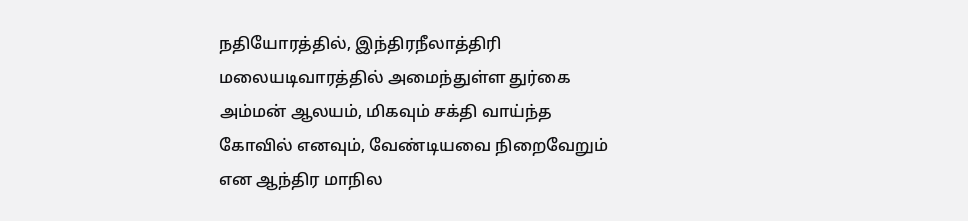நதியோரத்தில், இந்திரநீலாத்திரி மலையடிவாரத்தில் அமைந்துள்ள துர்கை அம்மன் ஆலயம், மிகவும் சக்தி வாய்ந்த கோவில் எனவும், வேண்டியவை நிறைவேறும் என ஆந்திர மாநில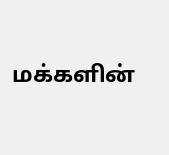மக்களின்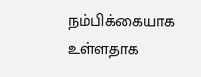நம்பிக்கையாக உள்ளதாக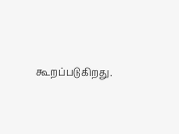கூறப்படுகிறது.